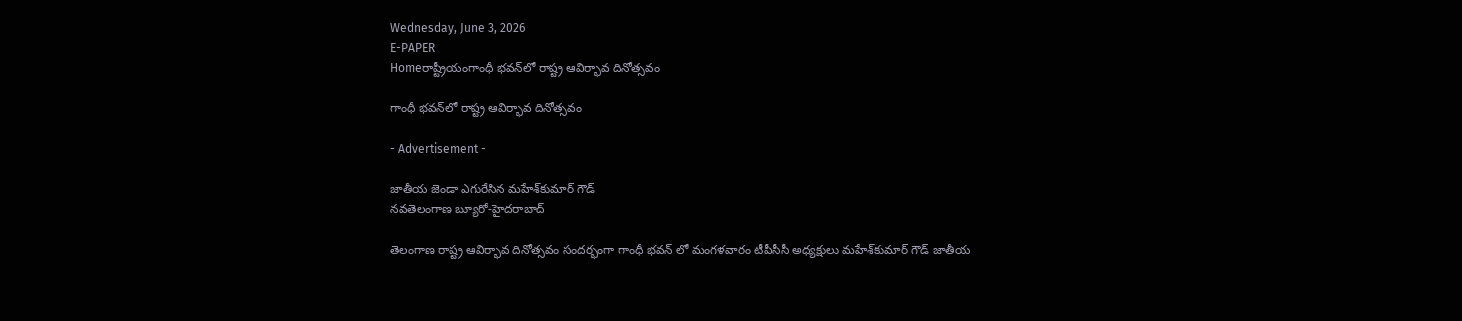Wednesday, June 3, 2026
E-PAPER
Homeరాష్ట్రీయంగాంధీ భవన్‌‌లో రాష్ట్ర ఆవిర్భావ దినోత్సవం

గాంధీ భవన్‌‌లో రాష్ట్ర ఆవిర్భావ దినోత్సవం

- Advertisement -

జాతీయ జెండా ఎగురేసిన మహేశ్‌‌కుమార్‌ గౌడ్‌
నవతెలంగాణ బ్యూరో-హైదరాబాద్‌

తెలంగాణ రాష్ట్ర ఆవిర్భావ దినోత్సవం సందర్భంగా గాంధీ భవన్ లో ‌మంగళవారం టీపీసీసీ అధ్యక్ష‍ులు మహేశ్‌‌కుమార్‌ ‌గౌడ్‌ జాతీయ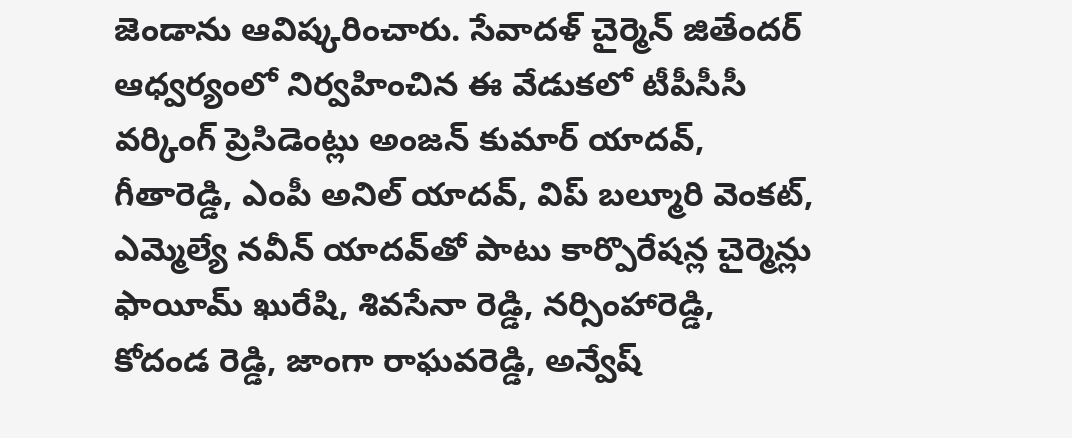జెండా‌ను ఆవిష్కరించారు. సేవాదళ్ చైర్మెన్‌ జితేందర్ ఆధ్వర్యంలో ‌నిర్వహించిన ఈ వేడుకలో టీపీసీసీ వర్కింగ్ ప్రెసిడెంట్లు అంజన్ కుమార్ యాదవ్, గీతారెడ్డి, ఎంపీ అనిల్ యాదవ్, విప్ బల్మూరి వెంకట్, ఎమ్మెల్యే నవీన్ యాదవ్‌‌తో పాటు కార్పొరేషన్ల చైర్మెన్లు ఫాయీమ్ ఖురేషి, శివసేనా రెడ్డి, నర్సింహారెడ్డి, కోదండ రెడ్డి, జాంగా రాఘవరెడ్డి, అన్వేష్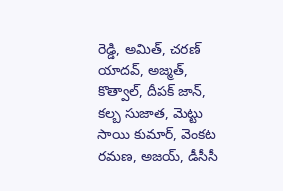రెడ్డి, అమిత్, చరణ్ యాదవ్, అజ్మత్, కొత్వాల్, దీపక్ జాన్, కల్బ సుజాత, మెట్టు సాయి కుమార్, వెంకట రమణ, అజయ్, డీసీసీ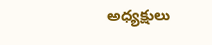అధ్యక్షులు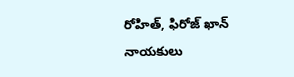రోహిత్, ఫిరోజ్ ఖాన్ నాయకులు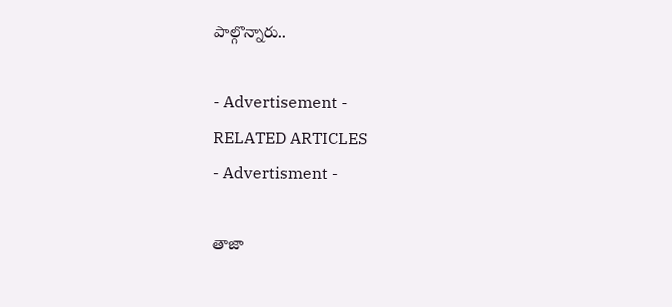పాల్గొన్నారు..

- Advertisement -
RELATED ARTICLES
- Advertisment -

తాజా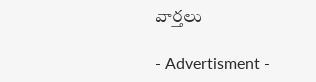వార్తలు

- Advertisment -